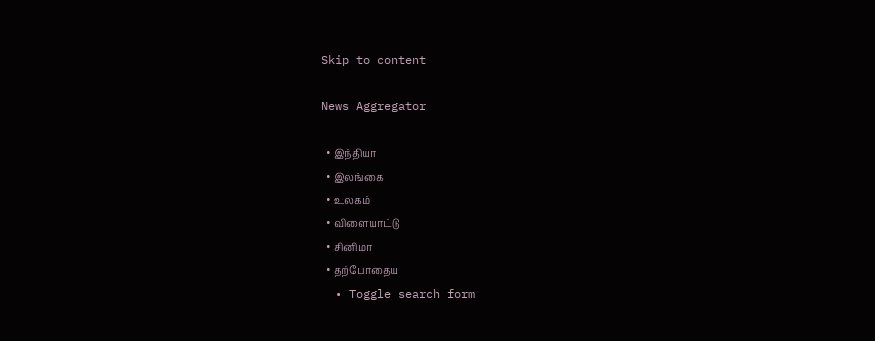Skip to content

News Aggregator

  • இந்தியா
  • இலங்கை
  • உலகம்
  • விளையாட்டு
  • சினிமா
  • தற்போதைய
  • Toggle search form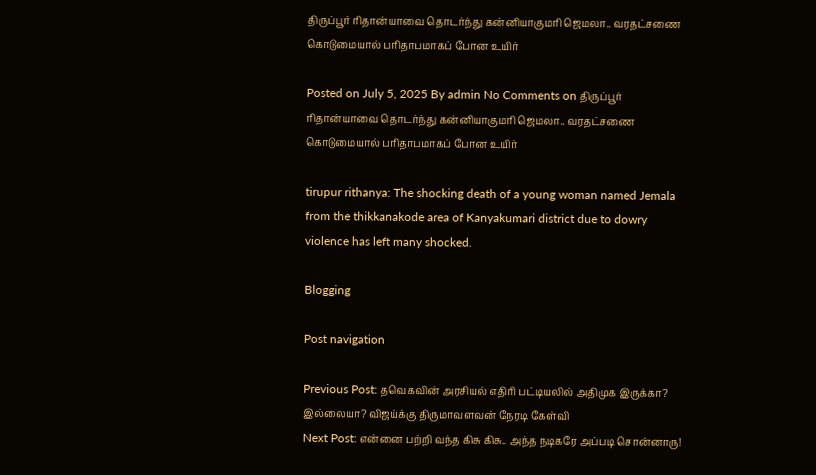திருப்பூர் ரிதான்யாவை தொடர்ந்து கன்னியாகுமரி ஜெமலா.. வரதட்சணை கொடுமையால் பரிதாபமாகப் போன உயிர்

Posted on July 5, 2025 By admin No Comments on திருப்பூர் ரிதான்யாவை தொடர்ந்து கன்னியாகுமரி ஜெமலா.. வரதட்சணை கொடுமையால் பரிதாபமாகப் போன உயிர்

tirupur rithanya: The shocking death of a young woman named Jemala from the thikkanakode area of Kanyakumari district due to dowry violence has left many shocked.

Blogging

Post navigation

Previous Post: தவெகவின் அரசியல் எதிரி பட்டியலில் அதிமுக இருக்கா? இல்லையா? விஜய்க்கு திருமாவளவன் நேரடி கேள்வி
Next Post: என்னை பற்றி வந்த கிசு கிசு.. அந்த நடிகரே அப்படி சொன்னாரு!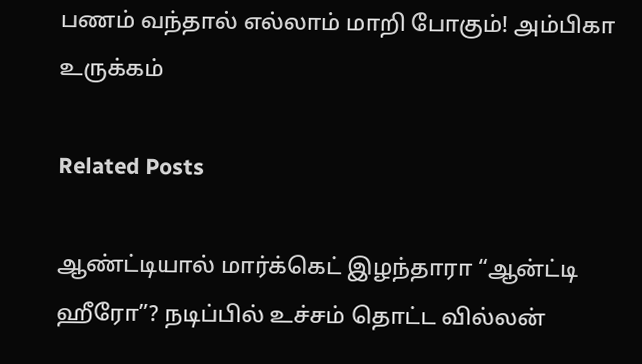பணம் வந்தால் எல்லாம் மாறி போகும்! அம்பிகா உருக்கம்

Related Posts

ஆண்ட்டியால் மார்க்கெட் இழந்தாரா “ஆன்ட்டி ஹீரோ”? நடிப்பில் உச்சம் தொட்ட வில்லன்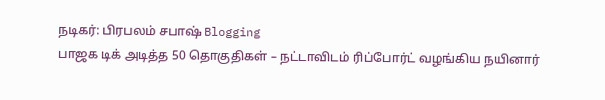நடிகர்: பிரபலம் சபாஷ் Blogging
பாஜக டிக் அடித்த 50 தொகுதிகள் – நட்டாவிடம் ரிப்போர்ட் வழங்கிய நயினார்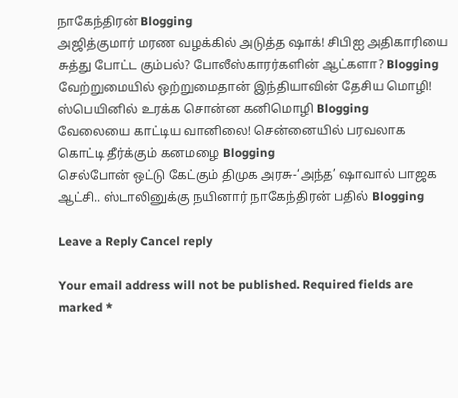நாகேந்திரன் Blogging
அஜித்குமார் மரண வழக்கில் அடுத்த ஷாக்! சிபிஐ அதிகாரியை சுத்து போட்ட கும்பல்? போலீஸ்காரர்களின் ஆட்களா? Blogging
வேற்றுமையில் ஒற்றுமைதான் இந்தியாவின் தேசிய மொழி! ஸ்பெயினில் உரக்க சொன்ன கனிமொழி Blogging
வேலையை காட்டிய வானிலை! சென்னையில் பரவலாக கொட்டி தீர்க்கும் கனமழை Blogging
செல்போன் ஒட்டு கேட்கும் திமுக அரசு-‘அந்த’ ஷாவால் பாஜக ஆட்சி.. ஸ்டாலினுக்கு நயினார் நாகேந்திரன் பதில் Blogging

Leave a Reply Cancel reply

Your email address will not be published. Required fields are marked *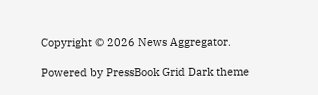Copyright © 2026 News Aggregator.

Powered by PressBook Grid Dark theme